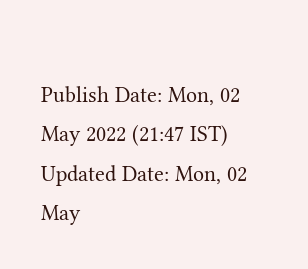Publish Date: Mon, 02 May 2022 (21:47 IST)
Updated Date: Mon, 02 May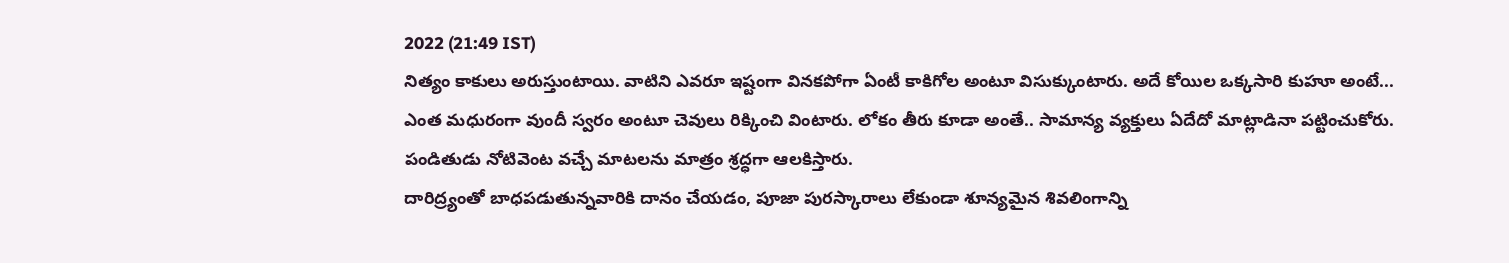2022 (21:49 IST)
నిత్యం కాకులు అరుస్తుంటాయి. వాటిని ఎవరూ ఇష్టంగా వినకపోగా ఏంటీ కాకిగోల అంటూ విసుక్కుంటారు. అదే కోయిల ఒక్కసారి కుహూ అంటే... ఎంత మధురంగా వుందీ స్వరం అంటూ చెవులు రిక్కించి వింటారు. లోకం తీరు కూడా అంతే.. సామాన్య వ్యక్తులు ఏదేదో మాట్లాడినా పట్టించుకోరు. పండితుడు నోటివెంట వచ్చే మాటలను మాత్రం శ్రద్ధగా ఆలకిస్తారు.
దారిద్ర్యంతో బాధపడుతున్నవారికి దానం చేయడం, పూజా పురస్కారాలు లేకుండా శూన్యమైన శివలింగాన్ని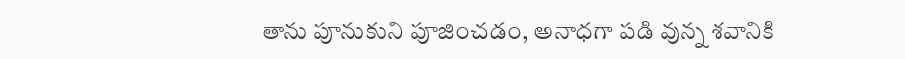తాను పూనుకుని పూజించడం, అనాధగా పడి వున్న శవానికి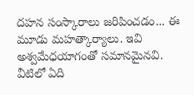దహన సంస్కారాలు జరిపించడం... ఈ మూడు మహత్కార్యాలు. ఇవి అశ్వమేధయాగంతో సమానమైనవి. వీటిలో ఏది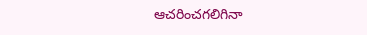ఆచరించగలిగినా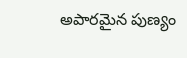అపారమైన పుణ్యం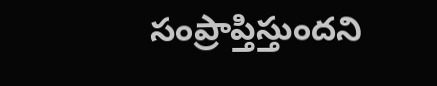సంప్రాప్తిస్తుందని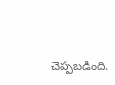చెప్పబడింది.